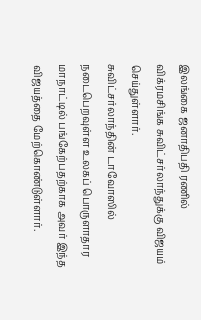இலங்கை ஜனாதிபதி ரணில் விக்ரமசிங்க சுவிட்சர்லாந்துக்கு விஜயம் செய்துள்ளார்.
சுவிட்சர்லாந்தின் டாவோஸில் நடைபெறவுள்ள உலகப் பொருளாதார மாநாட்டில் பங்கேற்பதற்காக அவர் இந்த விஜயத்தை மேற்கொண்டுள்ளார்.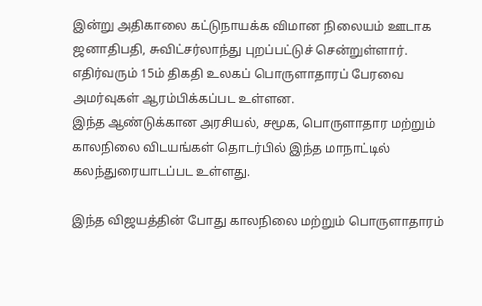இன்று அதிகாலை கட்டுநாயக்க விமான நிலையம் ஊடாக ஜனாதிபதி, சுவிட்சர்லாந்து புறப்பட்டுச் சென்றுள்ளார்.
எதிர்வரும் 15ம் திகதி உலகப் பொருளாதாரப் பேரவை அமர்வுகள் ஆரம்பிக்கப்பட உள்ளன.
இந்த ஆண்டுக்கான அரசியல், சமூக, பொருளாதார மற்றும் காலநிலை விடயங்கள் தொடர்பில் இந்த மாநாட்டில் கலந்துரையாடப்பட உள்ளது.

இந்த விஜயத்தின் போது காலநிலை மற்றும் பொருளாதாரம்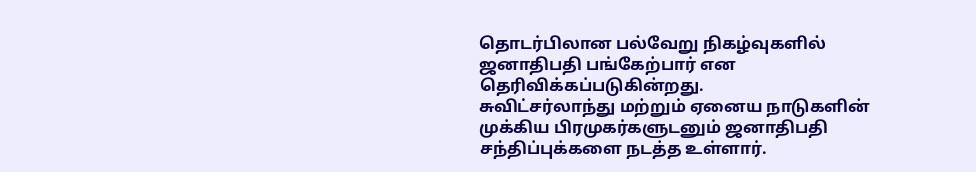தொடர்பிலான பல்வேறு நிகழ்வுகளில் ஜனாதிபதி பங்கேற்பார் என தெரிவிக்கப்படுகின்றது.
சுவிட்சர்லாந்து மற்றும் ஏனைய நாடுகளின் முக்கிய பிரமுகர்களுடனும் ஜனாதிபதி சந்திப்புக்களை நடத்த உள்ளார்.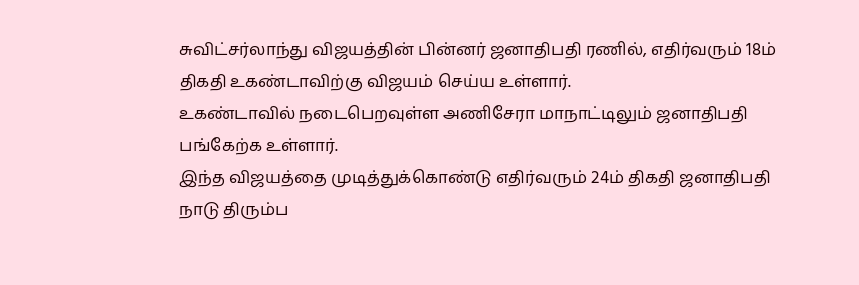சுவிட்சர்லாந்து விஜயத்தின் பின்னர் ஜனாதிபதி ரணில், எதிர்வரும் 18ம் திகதி உகண்டாவிற்கு விஜயம் செய்ய உள்ளார்.
உகண்டாவில் நடைபெறவுள்ள அணிசேரா மாநாட்டிலும் ஜனாதிபதி பங்கேற்க உள்ளார்.
இந்த விஜயத்தை முடித்துக்கொண்டு எதிர்வரும் 24ம் திகதி ஜனாதிபதி நாடு திரும்ப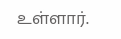உள்ளார்.